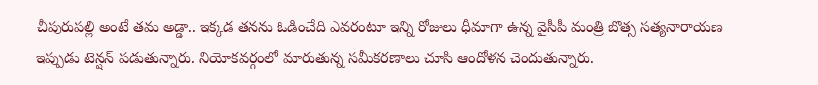చీపురుపల్లి అంటే తమ అడ్డా.. ఇక్కడ తనను ఓడించేది ఎవరంటూ ఇన్ని రోజులు ధీమాగా ఉన్న వైసీపీ మంత్రి బొత్స సత్యనారాయణ ఇప్పుడు టెన్షన్ పడుతున్నారు. నియోకవర్గంలో మారుతున్న సమీకరణాలు చూసి ఆందోళన చెందుతున్నారు.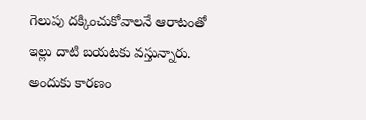గెలుపు దక్కించుకోవాలనే ఆరాటంతో ఇల్లు దాటి బయటకు వస్తున్నారు. అందుకు కారణం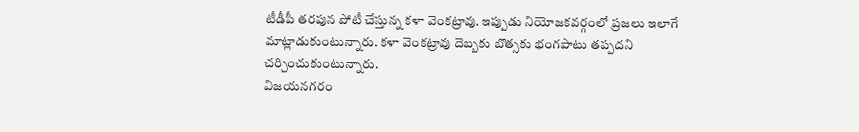టీడీపీ తరపున పోటీ చేస్తున్న కళా వెంకట్రావు. ఇప్పుడు నియోజకవర్గంలో ప్రజలు ఇలాగే మాట్లాడుకుంటున్నారు. కళా వెంకట్రావు దెబ్బకు బొత్సకు భంగపాటు తప్పదని చర్చించుకుంటున్నారు.
విజయనగరం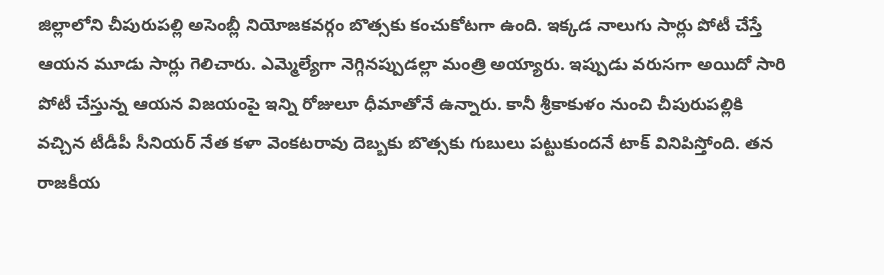జిల్లాలోని చీపురుపల్లి అసెంబ్లీ నియోజకవర్గం బొత్సకు కంచుకోటగా ఉంది. ఇక్కడ నాలుగు సార్లు పోటీ చేస్తే ఆయన మూడు సార్లు గెలిచారు. ఎమ్మెల్యేగా నెగ్గినప్పుడల్లా మంత్రి అయ్యారు. ఇప్పుడు వరుసగా అయిదో సారి పోటీ చేస్తున్న ఆయన విజయంపై ఇన్ని రోజులూ ధీమాతోనే ఉన్నారు. కానీ శ్రీకాకుళం నుంచి చీపురుపల్లికి వచ్చిన టీడీపీ సీనియర్ నేత కళా వెంకటరావు దెబ్బకు బొత్సకు గుబులు పట్టుకుందనే టాక్ వినిపిస్తోంది. తన రాజకీయ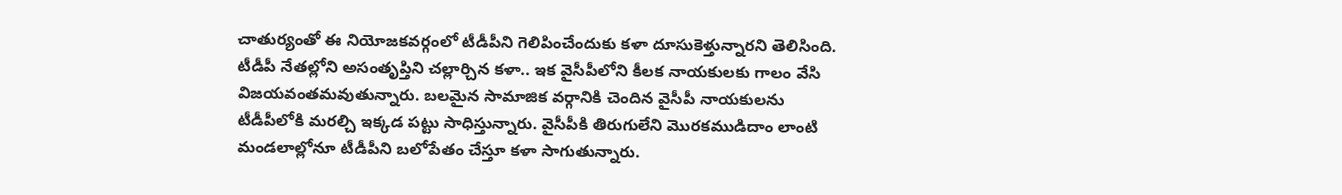చాతుర్యంతో ఈ నియోజకవర్గంలో టీడీపీని గెలిపించేందుకు కళా దూసుకెళ్తున్నారని తెలిసింది.
టీడీపీ నేతల్లోని అసంతృప్తిని చల్లార్చిన కళా.. ఇక వైసీపీలోని కీలక నాయకులకు గాలం వేసి విజయవంతమవుతున్నారు. బలమైన సామాజిక వర్గానికి చెందిన వైసీపీ నాయకులను టీడీపీలోకి మరల్చి ఇక్కడ పట్టు సాధిస్తున్నారు. వైసీపీకి తిరుగులేని మొరకముడిదాం లాంటి మండలాల్లోనూ టీడీపీని బలోపేతం చేస్తూ కళా సాగుతున్నారు.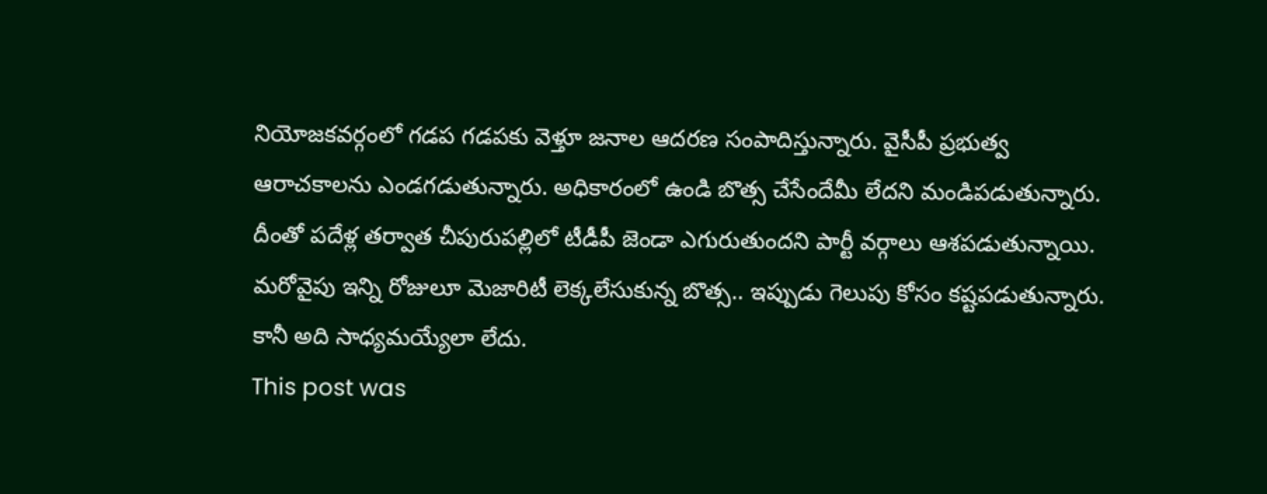నియోజకవర్గంలో గడప గడపకు వెళ్తూ జనాల ఆదరణ సంపాదిస్తున్నారు. వైసీపీ ప్రభుత్వ ఆరాచకాలను ఎండగడుతున్నారు. అధికారంలో ఉండి బొత్స చేసేందేమీ లేదని మండిపడుతున్నారు. దీంతో పదేళ్ల తర్వాత చీపురుపల్లిలో టీడీపీ జెండా ఎగురుతుందని పార్టీ వర్గాలు ఆశపడుతున్నాయి. మరోవైపు ఇన్ని రోజులూ మెజారిటీ లెక్కలేసుకున్న బొత్స.. ఇప్పుడు గెలుపు కోసం కష్టపడుతున్నారు. కానీ అది సాధ్యమయ్యేలా లేదు.
This post was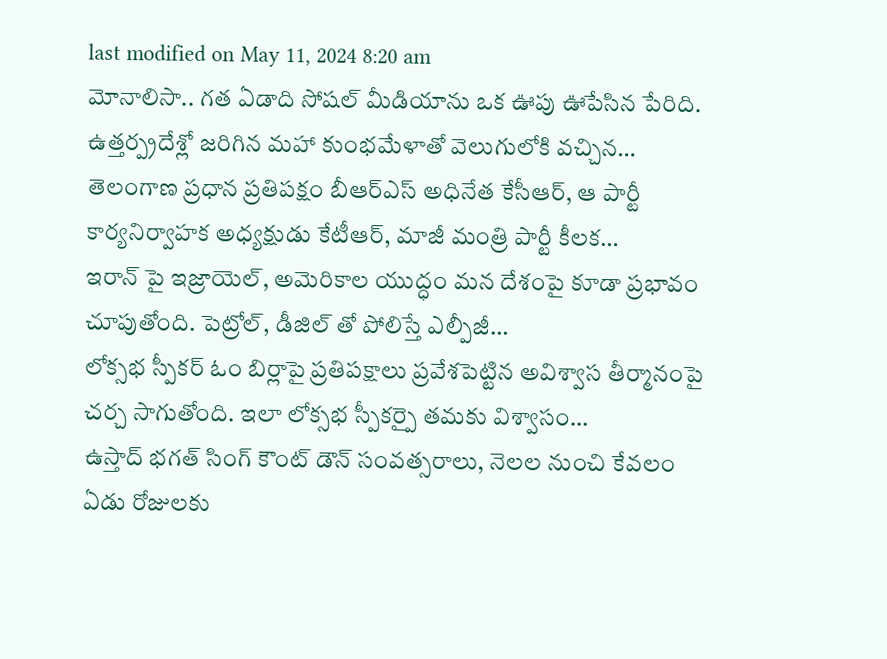last modified on May 11, 2024 8:20 am
మోనాలిసా.. గత ఏడాది సోషల్ మీడియాను ఒక ఊపు ఊపేసిన పేరిది. ఉత్తర్ప్రదేశ్లో జరిగిన మహా కుంభమేళాతో వెలుగులోకి వచ్చిన…
తెలంగాణ ప్రధాన ప్రతిపక్షం బీఆర్ఎస్ అధినేత కేసీఆర్, ఆ పార్టీ కార్యనిర్వాహక అధ్యక్షుడు కేటీఆర్, మాజీ మంత్రి పార్టీ కీలక…
ఇరాన్ పై ఇజ్రాయెల్, అమెరికాల యుద్ధం మన దేశంపై కూడా ప్రభావం చూపుతోంది. పెట్రోల్, డీజిల్ తో పోలిస్తే ఎల్పీజీ…
లోక్సభ స్పీకర్ ఓం బిర్లాపై ప్రతిపక్షాలు ప్రవేశపెట్టిన అవిశ్వాస తీర్మానంపై చర్చ సాగుతోంది. ఇలా లోక్సభ స్పీకర్పై తమకు విశ్వాసం…
ఉస్తాద్ భగత్ సింగ్ కౌంట్ డౌన్ సంవత్సరాలు, నెలల నుంచి కేవలం ఏడు రోజులకు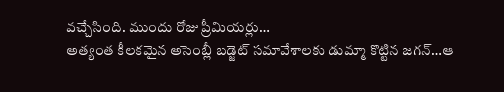వచ్చేసింది. ముందు రోజు ప్రీమియర్లు…
అత్యంత కీలకమైన అసెంబ్లీ బడ్జెట్ సమావేశాలకు డుమ్మా కొట్టిన జగన్…ఆ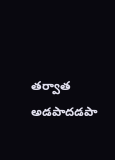తర్వాత అడపాదడపా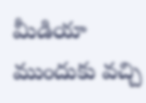మీడియా ముందుకు వచ్చి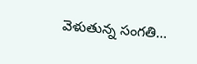వెళుతున్న సంగతి…